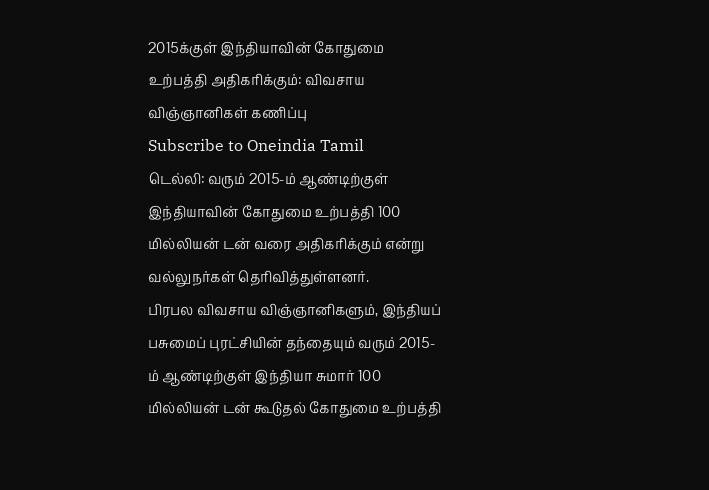2015க்குள் இந்தியாவின் கோதுமை உற்பத்தி அதிகரிக்கும்: விவசாய விஞ்ஞானிகள் கணிப்பு
Subscribe to Oneindia Tamil
டெல்லி: வரும் 2015-ம் ஆண்டிற்குள் இந்தியாவின் கோதுமை உற்பத்தி 100 மில்லியன் டன் வரை அதிகரிக்கும் என்று வல்லுநர்கள் தெரிவித்துள்ளனர்.
பிரபல விவசாய விஞ்ஞானிகளும், இந்தியப் பசுமைப் புரட்சியின் தந்தையும் வரும் 2015-ம் ஆண்டிற்குள் இந்தியா சுமார் 100 மில்லியன் டன் கூடுதல் கோதுமை உற்பத்தி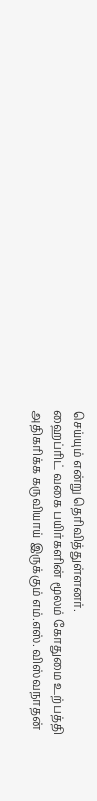செய்யும் என்று தெரிவித்துள்ளனர்.
ஹைப்ரிட் வகை பயிர்களின் மூலம் கோதுமை உற்பத்தி அதிகரிக்க கருவியாய் இருக்கும் எம்.எஸ். விஸ்வநாதன்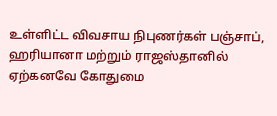உள்ளிட்ட விவசாய நிபுணர்கள் பஞ்சாப், ஹரியானா மற்றும் ராஜஸ்தானில் ஏற்கனவே கோதுமை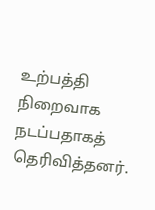உற்பத்தி நிறைவாக நடப்பதாகத் தெரிவித்தனர்.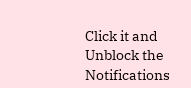Click it and Unblock the Notifications